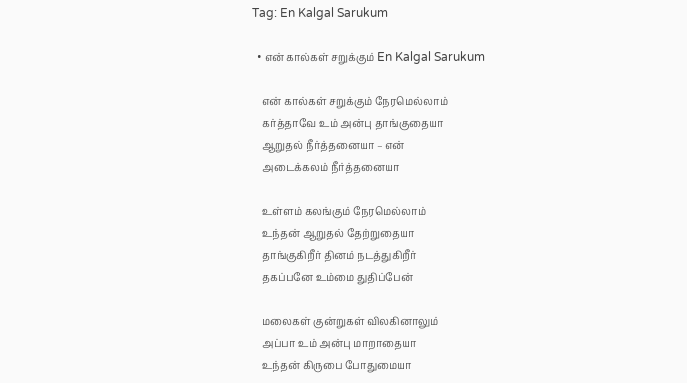Tag: En Kalgal Sarukum

  • என் கால்கள் சறுக்கும் En Kalgal Sarukum

    என் கால்கள் சறுக்கும் நேரமெல்லாம்
    கர்த்தாவே உம் அன்பு தாங்குதையா
    ஆறுதல் நீர்த்தனையா – என்
    அடைக்கலம் நீர்த்தனையா

    உள்ளம் கலங்கும் நேரமெல்லாம்
    உந்தன் ஆறுதல் தேற்றுதையா
    தாங்குகிறீர் தினம் நடத்துகிறீர்
    தகப்பனே உம்மை துதிப்பேன்

    மலைகள் குன்றுகள் விலகினாலும்
    அப்பா உம் அன்பு மாறாதையா
    உந்தன் கிருபை போதுமையா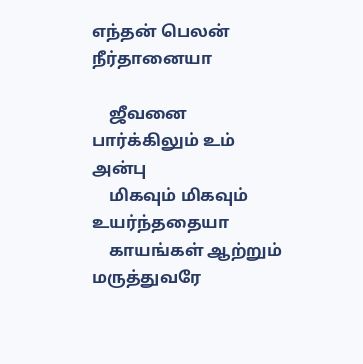எந்தன் பெலன் நீர்தானையா

    ஜீவனை பார்க்கிலும் உம் அன்பு
    மிகவும் மிகவும் உயர்ந்ததையா
    காயங்கள் ஆற்றும் மருத்துவரே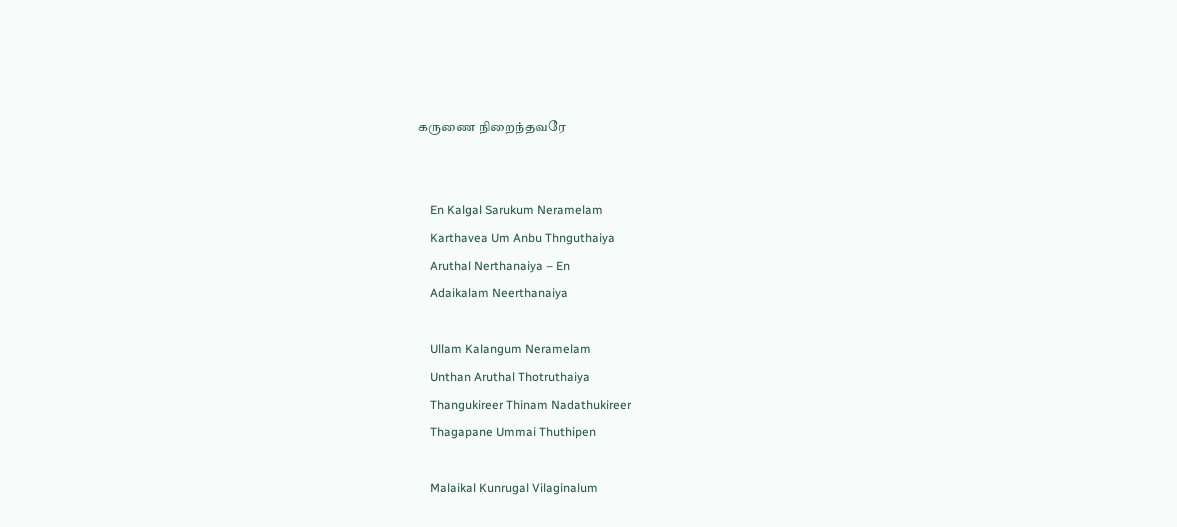கருணை நிறைந்தவரே


    En Kalgal Sarukum Neramelam
    Karthavea Um Anbu Thnguthaiya
    Aruthal Nerthanaiya – En
    Adaikalam Neerthanaiya

    Ullam Kalangum Neramelam
    Unthan Aruthal Thotruthaiya
    Thangukireer Thinam Nadathukireer
    Thagapane Ummai Thuthipen

    Malaikal Kunrugal Vilaginalum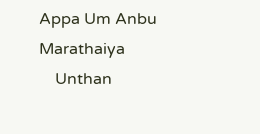Appa Um Anbu Marathaiya
    Unthan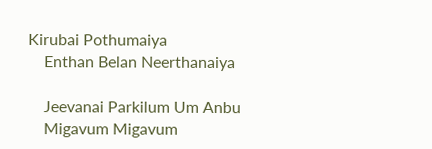Kirubai Pothumaiya
    Enthan Belan Neerthanaiya

    Jeevanai Parkilum Um Anbu
    Migavum Migavum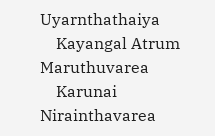Uyarnthathaiya
    Kayangal Atrum Maruthuvarea
    Karunai Nirainthavarea